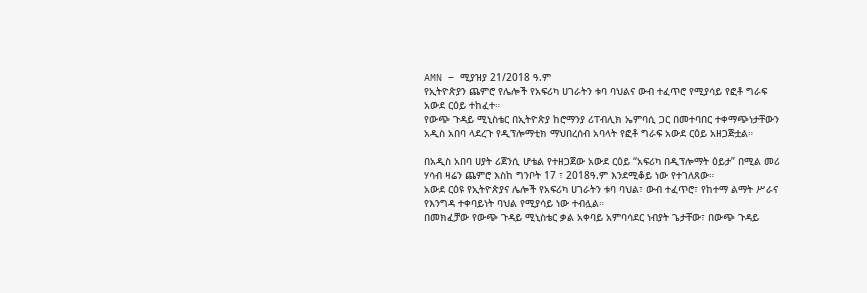AMN – ሚያዝያ 21/2018 ዓ.ም
የኢትዮጵያን ጨምሮ የሌሎች የአፍሪካ ሀገራትን ቱባ ባህልና ውብ ተፈጥሮ የሚያሳይ የፎቶ ግራፍ አውደ ርዕይ ተከፈተ።
የውጭ ጉዳይ ሚኒስቴር በኢትዮጵያ ከሮማንያ ሪፐብሊክ ኤምባሲ ጋር በመተባበር ተቀማጭነታቸውን አዲስ አበባ ላደረጉ የዲፕሎማቲክ ማህበረሰብ አባላት የፎቶ ግራፍ አውደ ርዕይ አዘጋጅቷል።

በአዲስ አበባ ሀያት ሪጀንሲ ሆቴል የተዘጋጀው አውደ ርዕይ “አፍሪካ በዲፕሎማት ዕይታ” በሚል መሪ ሃሳብ ዛሬን ጨምሮ እስከ ግንቦት 17 ፣ 2018ዓ.ም እንደሚቆይ ነው የተገለጸው።
አውደ ርዕዩ የኢትዮጵያና ሌሎች የአፍሪካ ሀገራትን ቱባ ባህል፣ ውብ ተፈጥሮ፣ የከተማ ልማት ሥራና የእንግዳ ተቀባይነት ባህል የሚያሳይ ነው ተብሏል።
በመክፈቻው የውጭ ጉዳይ ሚኒስቴር ቃል አቀባይ አምባሳደር ነብያት ጌታቸው፣ በውጭ ጉዳይ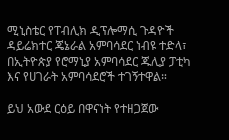ሚኒስቴር የፐብሊክ ዲፕሎማሲ ጉዳዮች ዳይሬክተር ጄኔራል አምባሳደር ነብዩ ተድላ፣ በኢትዮጵያ የሮማኒያ አምባሳደር ጁሊያ ፓቲካ እና የሀገራት አምባሳደሮች ተገኝተዋል።

ይህ አውደ ርዕይ በዋናነት የተዘጋጀው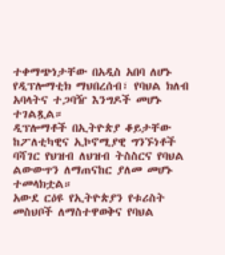ተቀማጭነታቸው በአዲስ አበባ ለሆኑ የዲፕሎማቲክ ማህበረሰብ፣ የባህል ክለብ አባላትና ተጋባዥ እንግዶች መሆኑ ተገልጿል።
ዲፕሎማቶች በኢትዮጵያ ቆይታቸው ከፖለቲካዊና ኢኮኖሚያዊ ግንኙነቶች ባሻገር የህዝብ ለህዝብ ትስስርና የባህል ልውውጥን ለማጠናከር ያለመ መሆኑ ተመላክቷል።
አውደ ርዕዩ የኢትዮጵያን የቱሪስት መስህቦች ለማስተዋወቅና የባህል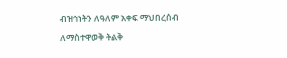ብዝኅነትን ለዓለም አቀፍ ማህበረሰብ ለማስተዋወቅ ትልቅ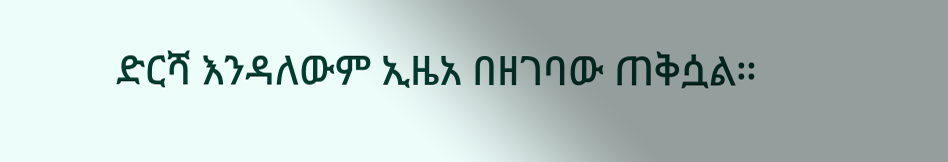ድርሻ እንዳለውም ኢዜአ በዘገባው ጠቅሷል።